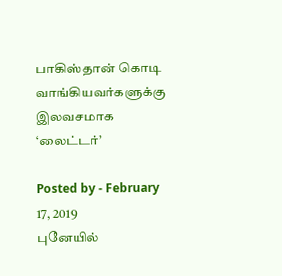பாகிஸ்தான் கொடி வாங்கியவர்களுக்கு இலவசமாக ‘லைட்டர்’

Posted by - February 17, 2019
புனேயில்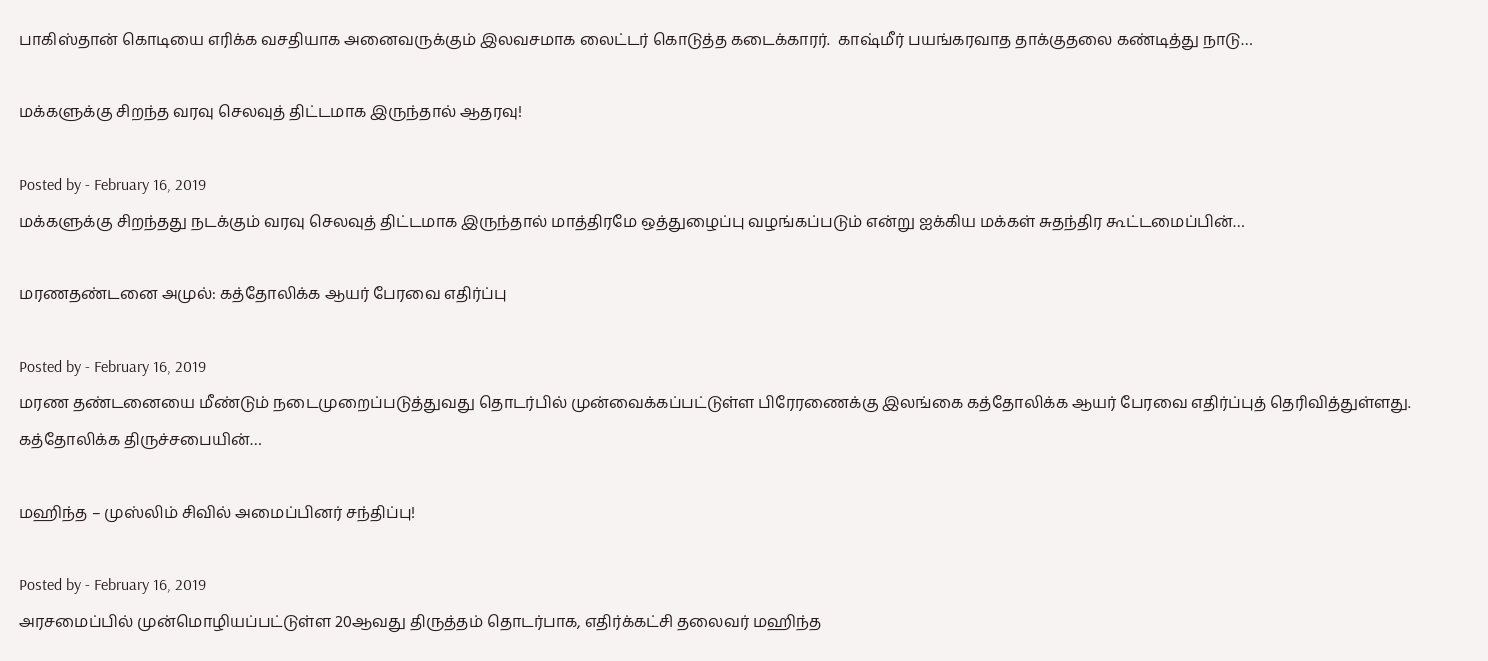பாகிஸ்தான் கொடியை எரிக்க வசதியாக அனைவருக்கும் இலவசமாக லைட்டர் கொடுத்த கடைக்காரர்.  காஷ்மீர் பயங்கரவாத தாக்குதலை கண்டித்து நாடு…

மக்களுக்கு சிறந்த வரவு செலவுத் திட்டமாக இருந்தால் ஆதரவு!

Posted by - February 16, 2019
மக்களுக்கு சிறந்தது நடக்கும் வரவு செலவுத் திட்டமாக இருந்தால் மாத்திரமே ஒத்துழைப்பு வழங்கப்படும் என்று ஐக்கிய மக்கள் சுதந்திர கூட்டமைப்பின்…

மரணதண்டனை அமுல்: கத்தோலிக்க ஆயர் பேரவை எதிர்ப்பு

Posted by - February 16, 2019
மரண தண்டனையை மீண்டும் நடைமுறைப்படுத்துவது தொடர்பில் முன்வைக்கப்பட்டுள்ள பிரேரணைக்கு இலங்கை கத்தோலிக்க ஆயர் பேரவை எதிர்ப்புத் தெரிவித்துள்ளது. கத்தோலிக்க திருச்சபையின்…

மஹிந்த – முஸ்லிம் சிவில் அமைப்பினர் சந்திப்பு!

Posted by - February 16, 2019
அரசமைப்பில் முன்மொழியப்பட்டுள்ள 20ஆவது திருத்தம் தொடர்பாக, எதிர்க்கட்சி தலைவர் மஹிந்த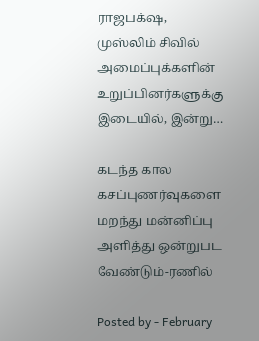ராஜபக்‌ஷ, முஸ்லிம் சிவில் அமைப்புக்களின் உறுப்பினர்களுக்கு இடையில், இன்று…

கடந்த கால கசப்புணர்வுகளை மறந்து மன்னிப்பு அளித்து ஒன்றுபட வேண்டும்-ரணில்

Posted by - February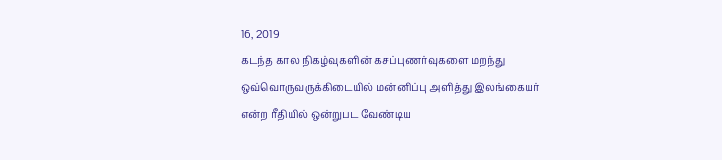16, 2019
கடந்த கால நிகழ்வுகளின் கசப்புணர்வுகளை மறந்து ஒவ்வொருவருக்கிடையில் மன்னிப்பு அளித்து இலங்கையர் என்ற ரீதியில் ஒன்றுபட வேண்டிய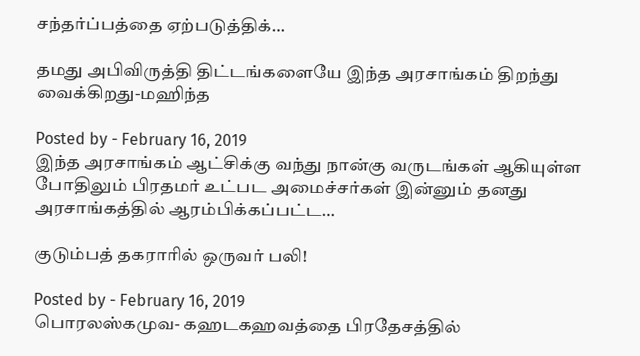சந்தர்ப்பத்தை ஏற்படுத்திக்…

தமது அபிவிருத்தி திட்டங்களையே இந்த அரசாங்கம் திறந்து வைக்கிறது-மஹிந்த

Posted by - February 16, 2019
இந்த அரசாங்கம் ஆட்சிக்கு வந்து நான்கு வருடங்கள் ஆகியுள்ள போதிலும் பிரதமர் உட்பட அமைச்சர்கள் இன்னும் தனது அரசாங்கத்தில் ஆரம்பிக்கப்பட்ட…

குடும்பத் தகராரில் ஒருவர் பலி!

Posted by - February 16, 2019
பொரலஸ்கமுவ- கஹடகஹவத்தை பிரதேசத்தில்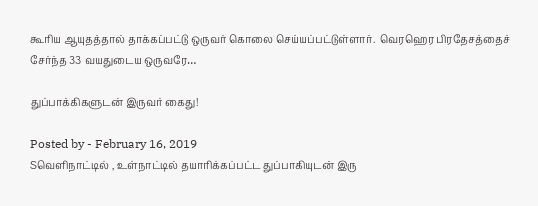கூரிய ஆயுதத்தால் தாக்கப்பட்டு ஒருவர் கொலை செய்யப்பட்டுள்ளார்.  வெரஹெர பிரதேசத்தைச் சேர்ந்த 33 வயதுடைய ஒருவரே…

துப்பாக்கிகளுடன் இருவர் கைது!

Posted by - February 16, 2019
Sவெளிநாட்டில் , உள்நாட்டில் தயாரிக்கப்பட்ட துப்பாகியுடன் இரு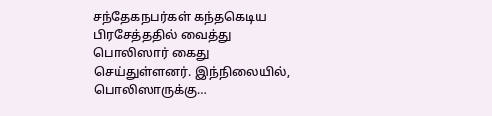சந்தேகநபர்கள் கந்தகெடிய பிரசேத்ததில் வைத்து பொலிஸார் கைது செய்துள்ளனர். இந்நிலையில், பொலிஸாருக்கு…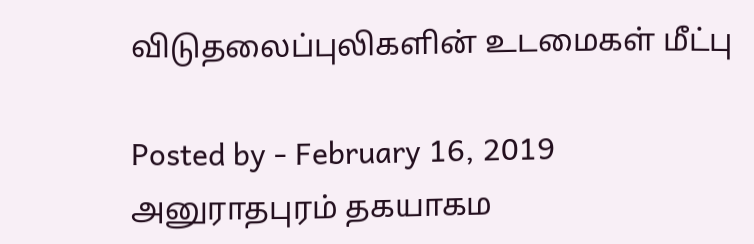விடுதலைப்புலிகளின் உடமைகள் மீட்பு

Posted by - February 16, 2019
அனுராதபுரம் தகயாகம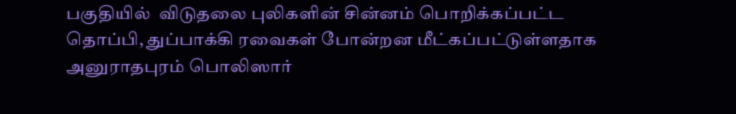பகுதியில்  விடுதலை புலிகளின் சின்னம் பொறிக்கப்பட்ட தொப்பி, துப்பாக்கி ரவைகள் போன்றன மீட்கப்பட்டுள்ளதாக அனுராதபுரம் பொலிஸார்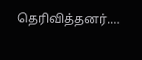தெரிவித்தனர்.…